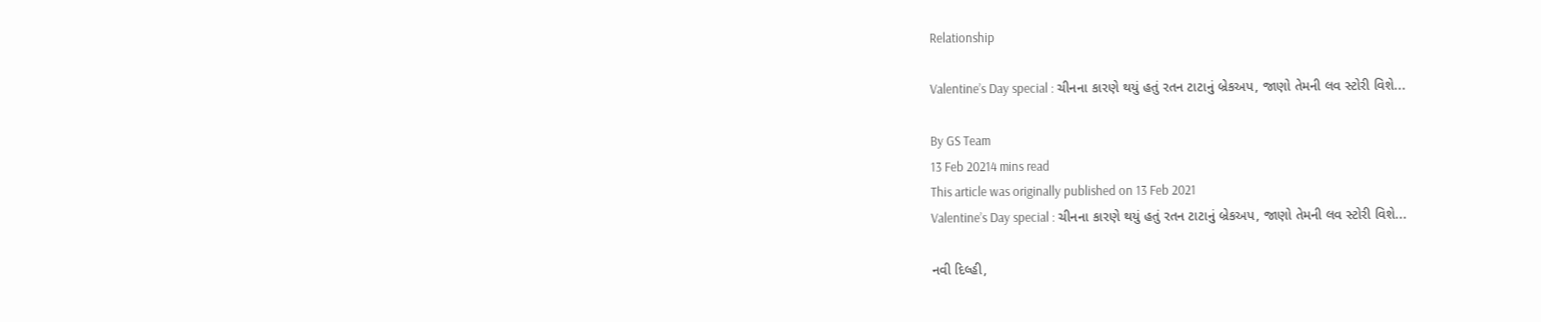Relationship

Valentine’s Day special : ચીનના કારણે થયું હતું રતન ટાટાનું બ્રેકઅપ, જાણો તેમની લવ સ્ટોરી વિશે...

By GS Team
13 Feb 20214 mins read
This article was originally published on 13 Feb 2021
Valentine’s Day special : ચીનના કારણે થયું હતું રતન ટાટાનું બ્રેકઅપ, જાણો તેમની લવ સ્ટોરી વિશે...

નવી દિલ્હી,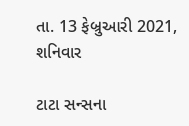તા. 13 ફેબ્રુઆરી 2021, શનિવાર

ટાટા સન્સના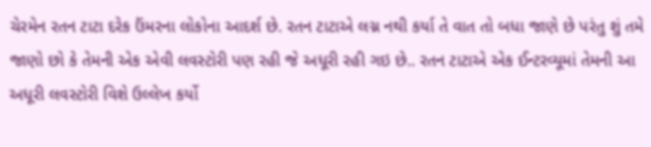ચેરમેન રતન ટાટા દરેક ઉંમરના લોકોના આદર્શ છે. રતન ટાટાએ લગ્ન નથી કર્યા તે વાત તો બધા જાણે છે પરંતુ શું તમે જાણો છો કે તેમની એક એવી લવસ્ટોરી પણ રહી જે અધૂરી રહી ગઇ છે.. રતન ટાટાએ એક ઈન્ટરવ્યૂમાં તેમની આ અધૂરી લવસ્ટોરી વિશે ઉલ્લેખ કર્યો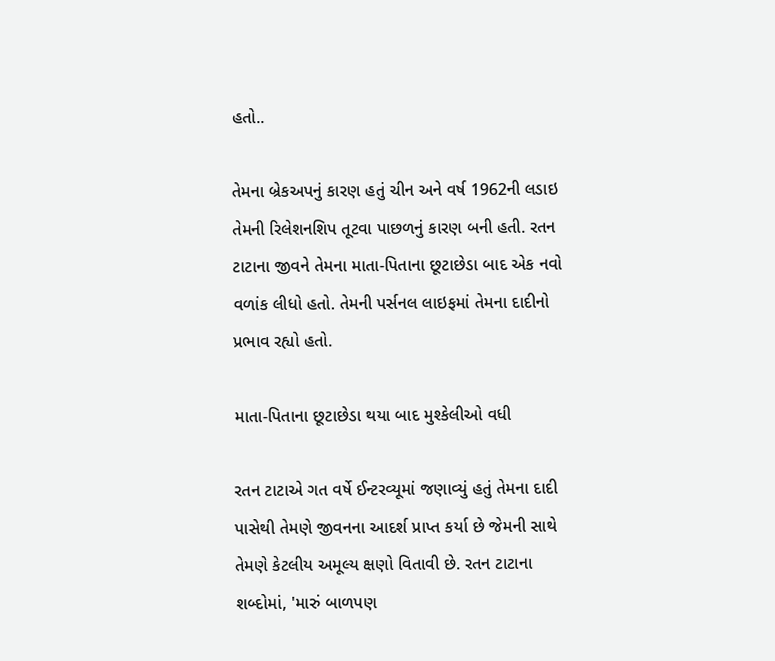હતો..

તેમના બ્રેકઅપનું કારણ હતું ચીન અને વર્ષ 1962ની લડાઇ તેમની રિલેશનશિપ તૂટવા પાછળનું કારણ બની હતી. રતન ટાટાના જીવને તેમના માતા-પિતાના છૂટાછેડા બાદ એક નવો વળાંક લીધો હતો. તેમની પર્સનલ લાઇફમાં તેમના દાદીનો પ્રભાવ રહ્યો હતો.

માતા-પિતાના છૂટાછેડા થયા બાદ મુશ્કેલીઓ વધી

રતન ટાટાએ ગત વર્ષે ઈન્ટરવ્યૂમાં જણાવ્યું હતું તેમના દાદી પાસેથી તેમણે જીવનના આદર્શ પ્રાપ્ત કર્યા છે જેમની સાથે તેમણે કેટલીય અમૂલ્ય ક્ષણો વિતાવી છે. રતન ટાટાના શબ્દોમાં, 'મારું બાળપણ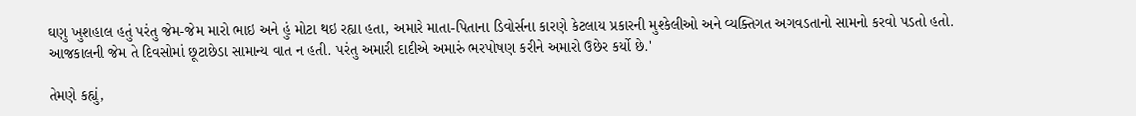ઘણુ ખુશહાલ હતું પરંતુ જેમ-જેમ મારો ભાઇ અને હું મોટા થઇ રહ્યા હતા, અમારે માતા-પિતાના ડિવોર્સના કારણે કેટલાય પ્રકારની મુશ્કેલીઓ અને વ્યક્તિગત અગવડતાનો સામનો કરવો પડતો હતો. આજકાલની જેમ તે દિવસોમાં છૂટાછેડા સામાન્ય વાત ન હતી. પરંતુ અમારી દાદીએ અમારું ભરપોષણ કરીને અમારો ઉછેર કર્યો છે.'

તેમણે કહ્યું,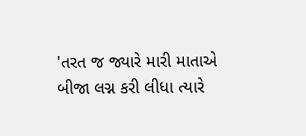'તરત જ જ્યારે મારી માતાએ બીજા લગ્ન કરી લીધા ત્યારે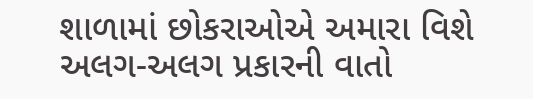શાળામાં છોકરાઓએ અમારા વિશે અલગ-અલગ પ્રકારની વાતો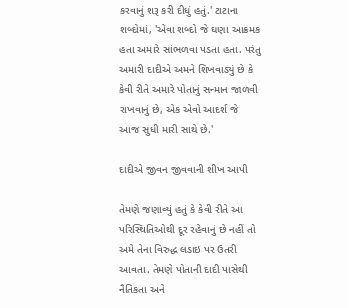કરવાનું શરૂ કરી દીધું હતું.' ટાટાના શબ્દોમાં, 'એવા શબ્દો જે ઘણા આક્રમક હતા અમારે સાંભળવા પડતા હતા. પરંતુ અમારી દાદીએ અમને શિખવાડ્યું છે કે કેવી રીતે અમારે પોતાનું સન્માન જાળવી રાખવાનું છે, એક એવો આદર્શ જે આજ સુધી મારી સાથે છે.'

દાદીએ જીવન જીવવાની શીખ આપી

તેમણે જણાવ્યું હતું કે કેવી રીતે આ પરિસ્થિતિઓથી દૂર રહેવાનું છે નહીં તો અમે તેના વિરુદ્ધ લડાઇ પર ઉતરી આવતા. તેમણે પોતાની દાદી પાસેથી નૈતિકતા અને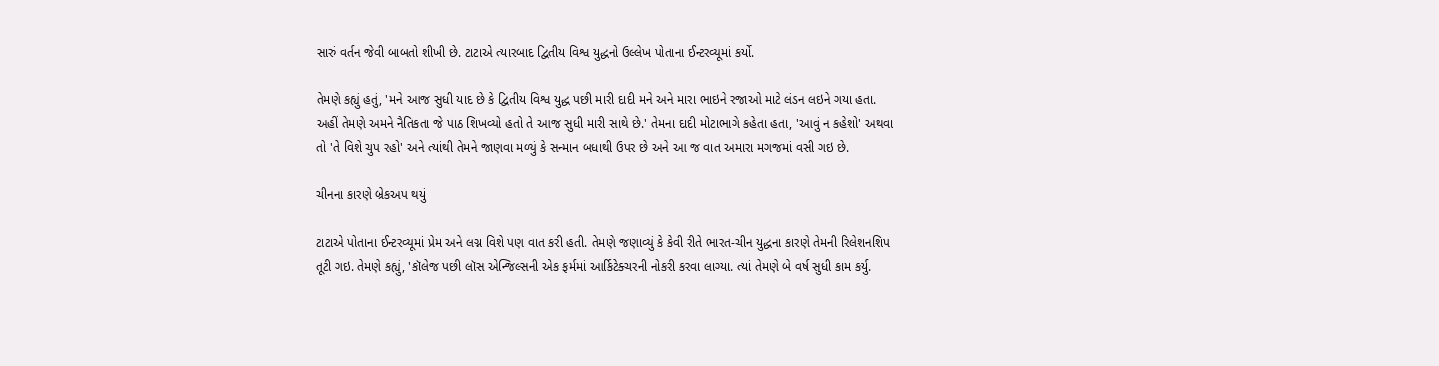સારું વર્તન જેવી બાબતો શીખી છે. ટાટાએ ત્યારબાદ દ્વિતીય વિશ્વ યુદ્ધનો ઉલ્લેખ પોતાના ઈન્ટરવ્યૂમાં કર્યો.

તેમણે કહ્યું હતું, 'મને આજ સુધી યાદ છે કે દ્વિતીય વિશ્વ યુદ્ધ પછી મારી દાદી મને અને મારા ભાઇને રજાઓ માટે લંડન લઇને ગયા હતા. અહીં તેમણે અમને નૈતિકતા જે પાઠ શિખવ્યો હતો તે આજ સુધી મારી સાથે છે.' તેમના દાદી મોટાભાગે કહેતા હતા, 'આવું ન કહેશો' અથવા તો 'તે વિશે ચુપ રહો' અને ત્યાંથી તેમને જાણવા મળ્યું કે સન્માન બધાથી ઉપર છે અને આ જ વાત અમારા મગજમાં વસી ગઇ છે.

ચીનના કારણે બ્રેકઅપ થયું

ટાટાએ પોતાના ઈન્ટરવ્યૂમાં પ્રેમ અને લગ્ન વિશે પણ વાત કરી હતી. તેમણે જણાવ્યું કે કેવી રીતે ભારત-ચીન યુદ્ધના કારણે તેમની રિલેશનશિપ તૂટી ગઇ. તેમણે કહ્યું, 'કૉલેજ પછી લૉસ એન્જિલ્સની એક ફર્મમાં આર્કિટેક્ચરની નોકરી કરવા લાગ્યા. ત્યાં તેમણે બે વર્ષ સુધી કામ કર્યુ.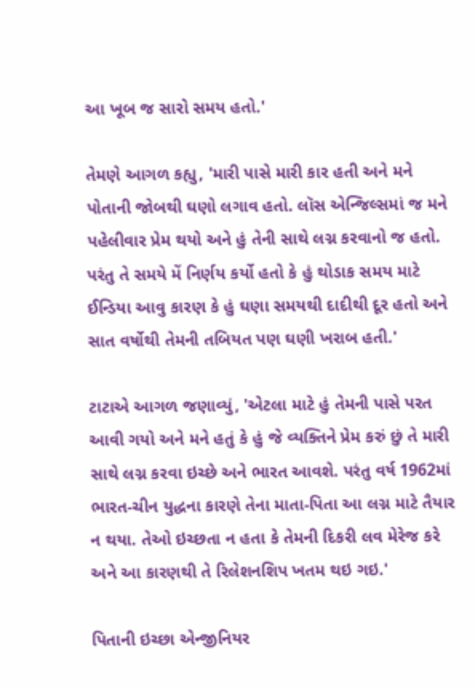આ ખૂબ જ સારો સમય હતો.'

તેમણે આગળ કહ્યુ, 'મારી પાસે મારી કાર હતી અને મને પોતાની જોબથી ઘણો લગાવ હતો. લૉસ એન્જિલ્સમાં જ મને પહેલીવાર પ્રેમ થયો અને હું તેની સાથે લગ્ન કરવાનો જ હતો. પરંતુ તે સમયે મેં નિર્ણય કર્યો હતો કે હું થોડાક સમય માટે ઈન્ડિયા આવુ કારણ કે હું ઘણા સમયથી દાદીથી દૂર હતો અને સાત વર્ષોથી તેમની તબિયત પણ ઘણી ખરાબ હતી.'

ટાટાએ આગળ જણાવ્યું, 'એટલા માટે હું તેમની પાસે પરત આવી ગયો અને મને હતું કે હું જે વ્યક્તિને પ્રેમ કરું છું તે મારી સાથે લગ્ન કરવા ઇચ્છે અને ભારત આવશે. પરંતુ વર્ષ 1962માં ભારત-ચીન યુદ્ધના કારણે તેના માતા-પિતા આ લગ્ન માટે તૈયાર ન થયા. તેઓ ઇચ્છતા ન હતા કે તેમની દિકરી લવ મેરેજ કરે અને આ કારણથી તે રિલેશનશિપ ખતમ થઇ ગઇ.'

પિતાની ઇચ્છા એન્જીનિયર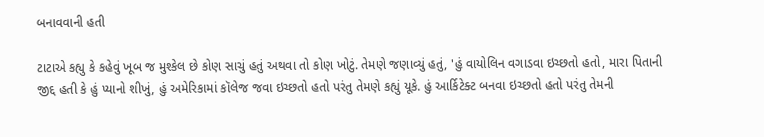બનાવવાની હતી

ટાટાએ કહ્યુ કે કહેવું ખૂબ જ મુશ્કેલ છે કોણ સાચું હતું અથવા તો કોણ ખોટું. તેમણે જણાવ્યું હતું, 'હું વાયોલિન વગાડવા ઇચ્છતો હતો, મારા પિતાની જીદ્દ હતી કે હું પ્યાનો શીખું, હું અમેરિકામાં કૉલેજ જવા ઇચ્છતો હતો પરંતુ તેમણે કહ્યું યૂકે. હું આર્કિટેક્ટ બનવા ઇચ્છતો હતો પરંતુ તેમની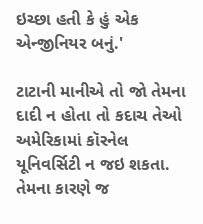ઇચ્છા હતી કે હું એક એન્જીનિયર બનું.'

ટાટાની માનીએ તો જો તેમના દાદી ન હોતા તો કદાચ તેઓ અમેરિકામાં કૉરનેલ યૂનિવર્સિટી ન જઇ શકતા. તેમના કારણે જ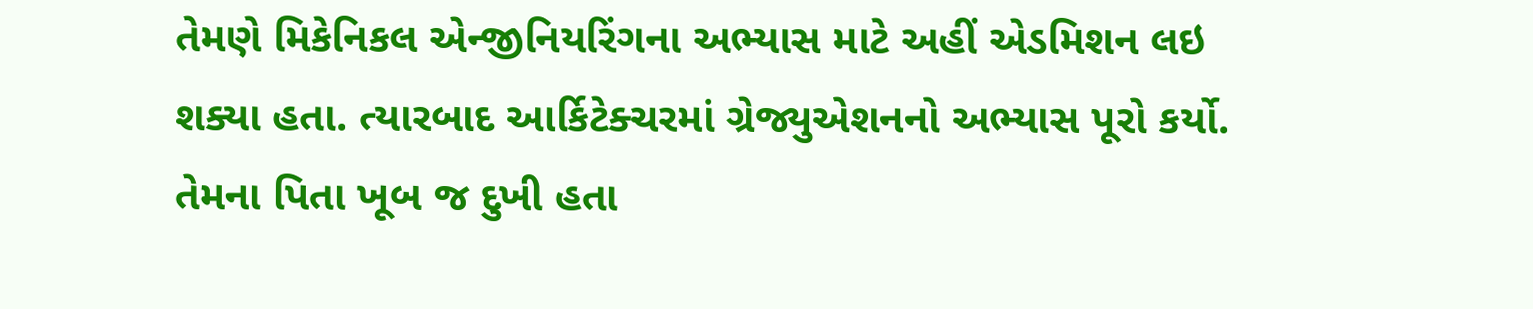તેમણે મિકેનિકલ એન્જીનિયરિંગના અભ્યાસ માટે અહીં એડમિશન લઇ શક્યા હતા. ત્યારબાદ આર્કિટેક્ચરમાં ગ્રેજ્યુએશનનો અભ્યાસ પૂરો કર્યો. તેમના પિતા ખૂબ જ દુખી હતા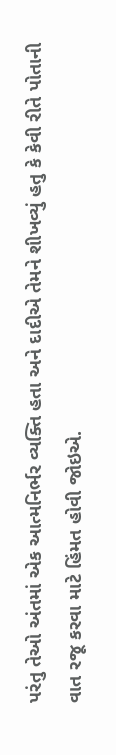પરંતુ તેઓ અંતમાં એક આત્મનિર્ભર વ્યક્તિ હતા અને દાદીએ તેમને શીખવ્યું હતુ કે કેવી રીતે પોતાની વાત રજૂ કરવા માટે હિંમત હોવી જોઇએ.